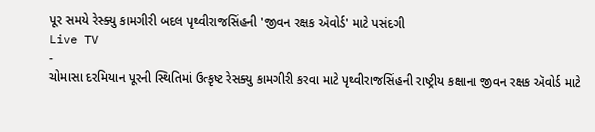પૂર સમયે રેસ્ક્યુ કામગીરી બદલ પૃથ્વીરાજસિંહની 'જીવન રક્ષક ઍવોર્ડ' માટે પસંદગી
Live TV
-
ચોમાસા દરમિયાન પૂરની સ્થિતિમાં ઉત્કૃષ્ટ રેસક્યુ કામગીરી કરવા માટે પૃથ્વીરાજસિંહની રાષ્ટ્રીય કક્ષાના જીવન રક્ષક ઍવોર્ડ માટે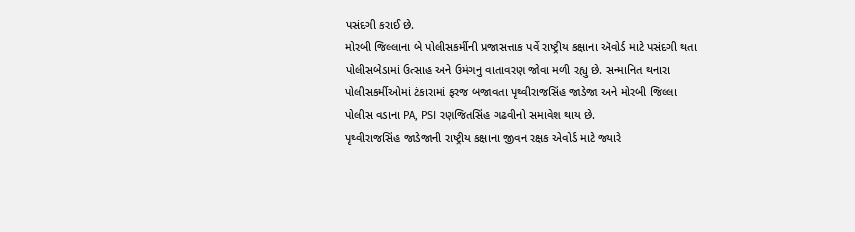પસંદગી કરાઈ છે.
મોરબી જિલ્લાના બે પોલીસકર્મીની પ્રજાસત્તાક પર્વે રાષ્ટ્રીય કક્ષાના ઍવોર્ડ માટે પસંદગી થતા પોલીસબેડામાં ઉત્સાહ અને ઉમંગનુ વાતાવરણ જોવા મળી રહ્યુ છે. સન્માનિત થનારા પોલીસકર્મીઓમાં ટંકારામાં ફરજ બજાવતા પૃથ્વીરાજસિંહ જાડેજા અને મોરબી જિલ્લા પોલીસ વડાના PA, PSI રણજિતસિંહ ગઢવીનો સમાવેશ થાય છે.
પૃથ્વીરાજસિંહ જાડેજાની રાષ્ટ્રીય કક્ષાના જીવન રક્ષક એવોર્ડ માટે જ્યારે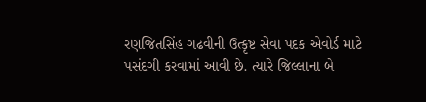રણજિતસિંહ ગઢવીની ઉત્કૃષ્ટ સેવા પદક એવોર્ડ માટે પસંદગી કરવામાં આવી છે. ત્યારે જિલ્લાના બે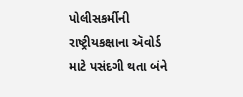પોલીસકર્મીની રાષ્ટ્રીયકક્ષાના ઍવોર્ડ માટે પસંદગી થતા બંને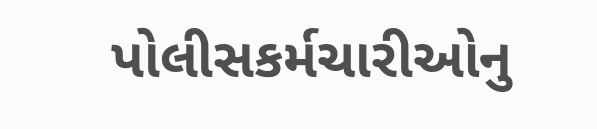પોલીસકર્મચારીઓનુ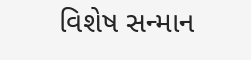વિશેષ સન્માન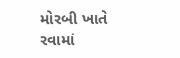મોરબી ખાતે રવામાં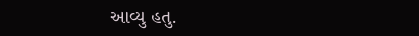આવ્યુ હતુ.